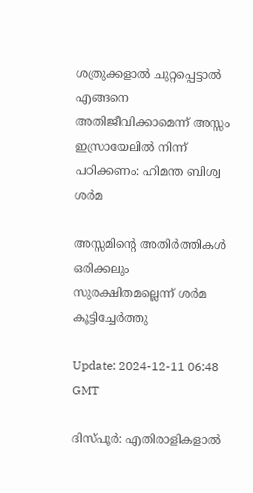ശത്രുക്കളാൽ ചുറ്റപ്പെട്ടാൽ എങ്ങനെ അതിജീവിക്കാമെന്ന് അസ്സം ഇസ്രായേലില്‍ നിന്ന് പഠിക്കണം: ഹിമന്ത ബിശ്വ ശര്‍മ

അസ്സമിൻ്റെ അതിർത്തികൾ ഒരിക്കലും സുരക്ഷിതമല്ലെന്ന് ശർമ കൂട്ടിച്ചേര്‍ത്തു

Update: 2024-12-11 06:48 GMT

ദിസ്പൂര്‍: എതിരാളികളാൽ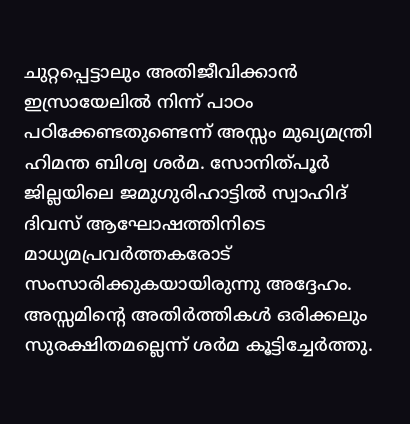ചുറ്റപ്പെട്ടാലും അതിജീവിക്കാൻ ഇസ്രായേലിൽ നിന്ന് പാഠം പഠിക്കേണ്ടതുണ്ടെന്ന് അസ്സം മുഖ്യമന്ത്രി ഹിമന്ത ബിശ്വ ശർമ. സോനിത്പൂർ ജില്ലയിലെ ജമുഗുരിഹാട്ടിൽ സ്വാഹിദ് ദിവസ് ആഘോഷത്തിനിടെ മാധ്യമപ്രവർത്തകരോട് സംസാരിക്കുകയായിരുന്നു അദ്ദേഹം. അസ്സമിൻ്റെ അതിർത്തികൾ ഒരിക്കലും സുരക്ഷിതമല്ലെന്ന് ശർമ കൂട്ടിച്ചേര്‍ത്തു.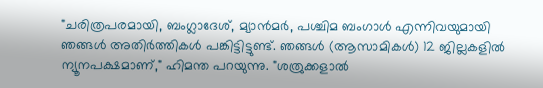"ചരിത്രപരമായി, ബംഗ്ലാദേശ്, മ്യാൻമർ, പശ്ചിമ ബംഗാൾ എന്നിവയുമായി ഞങ്ങൾ അതിർത്തികൾ പങ്കിട്ടിട്ടുണ്ട്. ഞങ്ങൾ (ആസാമികൾ) 12 ജില്ലകളിൽ ന്യൂനപക്ഷമാണ്," ഹിമന്ത പറയുന്നു. "ശത്രുക്കളാൽ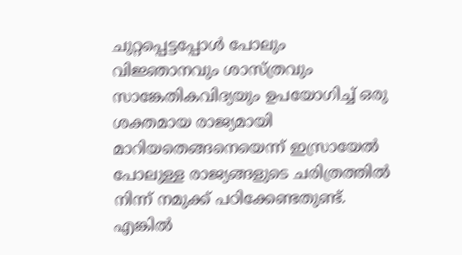ചുറ്റപ്പെട്ടപ്പോൾ പോലും വിജ്ഞാനവും ശാസ്ത്രവും സാങ്കേതികവിദ്യയും ഉപയോഗിച്ച് ഒരു ശക്തമായ രാജ്യമായി മാറിയതെങ്ങനെയെന്ന് ഇസ്രായേൽ പോലുള്ള രാജ്യങ്ങളുടെ ചരിത്രത്തിൽ നിന്ന് നമുക്ക് പഠിക്കേണ്ടതുണ്ട്. എങ്കിൽ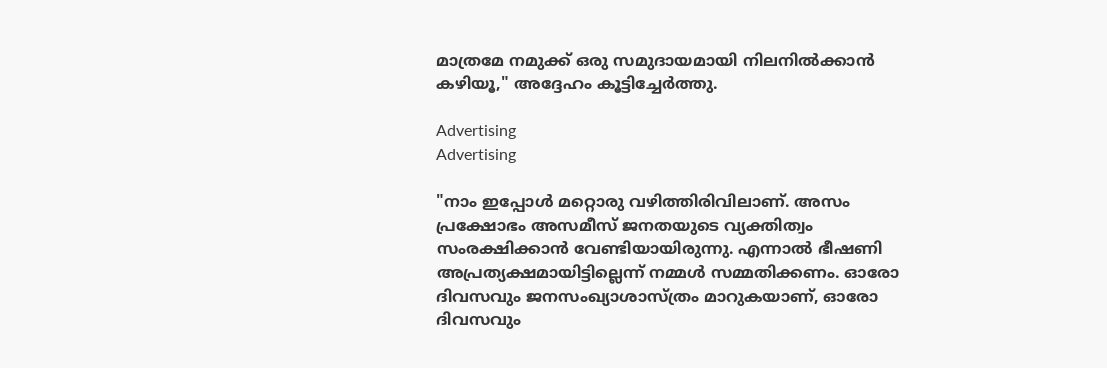മാത്രമേ നമുക്ക് ഒരു സമുദായമായി നിലനിൽക്കാൻ കഴിയൂ," അദ്ദേഹം കൂട്ടിച്ചേർത്തു.

Advertising
Advertising

"നാം ഇപ്പോൾ മറ്റൊരു വഴിത്തിരിവിലാണ്. അസം പ്രക്ഷോഭം അസമീസ് ജനതയുടെ വ്യക്തിത്വം സംരക്ഷിക്കാൻ വേണ്ടിയായിരുന്നു. എന്നാൽ ഭീഷണി അപ്രത്യക്ഷമായിട്ടില്ലെന്ന് നമ്മൾ സമ്മതിക്കണം. ഓരോ ദിവസവും ജനസംഖ്യാശാസ്‌ത്രം മാറുകയാണ്, ഓരോ ദിവസവും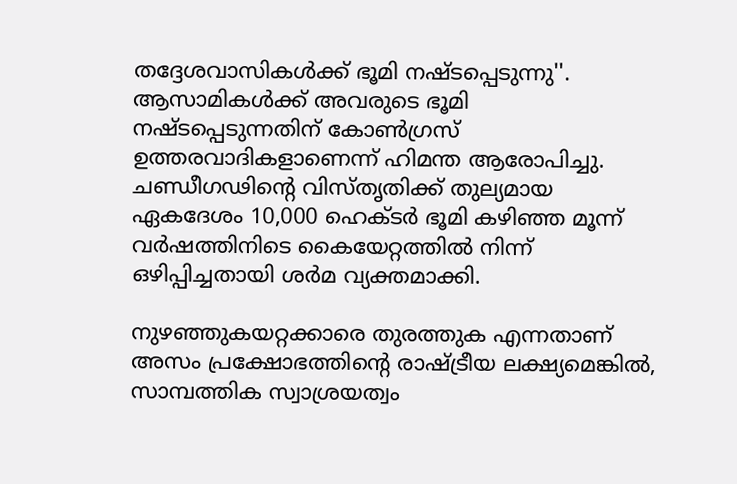തദ്ദേശവാസികൾക്ക് ഭൂമി നഷ്ടപ്പെടുന്നു''. ആസാമികൾക്ക് അവരുടെ ഭൂമി നഷ്ടപ്പെടുന്നതിന് കോൺഗ്രസ് ഉത്തരവാദികളാണെന്ന് ഹിമന്ത ആരോപിച്ചു. ചണ്ഡീഗഢിൻ്റെ വിസ്തൃതിക്ക് തുല്യമായ ഏകദേശം 10,000 ഹെക്ടർ ഭൂമി കഴിഞ്ഞ മൂന്ന് വർഷത്തിനിടെ കൈയേറ്റത്തിൽ നിന്ന് ഒഴിപ്പിച്ചതായി ശർമ വ്യക്തമാക്കി.

നുഴഞ്ഞുകയറ്റക്കാരെ തുരത്തുക എന്നതാണ് അസം പ്രക്ഷോഭത്തിൻ്റെ രാഷ്ട്രീയ ലക്ഷ്യമെങ്കിൽ, സാമ്പത്തിക സ്വാശ്രയത്വം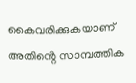കൈവരിക്കുകയാണ് അതിൻ്റെ സാമ്പത്തിക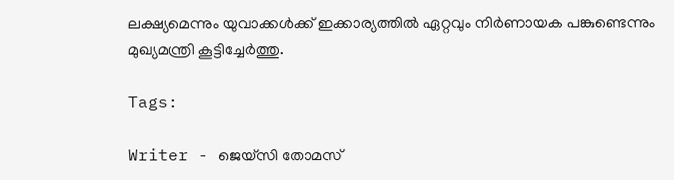ലക്ഷ്യമെന്നും യുവാക്കൾക്ക് ഇക്കാര്യത്തിൽ ഏറ്റവും നിർണായക പങ്കുണ്ടെന്നും മുഖ്യമന്ത്രി കൂട്ടിച്ചേര്‍ത്തു.

Tags:

Writer - ജെയ്സി തോമസ്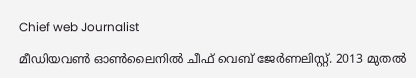Chief web Journalist

മീഡിയവൺ ഓൺലൈനിൽ ചീഫ് വെബ് ജേർണലിസ്റ്റ്. 2013 മുതൽ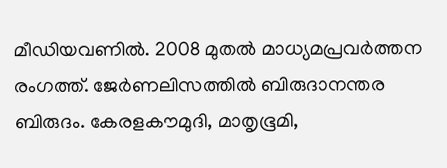മീഡിയവണിൽ. 2008 മുതൽ മാധ്യമപ്രവർത്തന രംഗത്ത്. ജേർണലിസത്തിൽ ബിരുദാനന്തര ബിരുദം. കേരളകൗമുദി, മാതൃഭൂമി,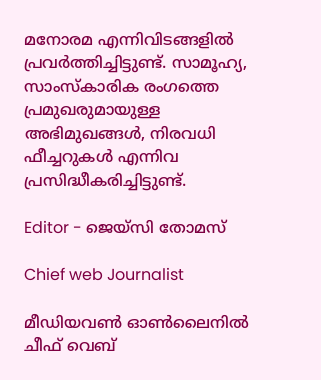മനോരമ എന്നിവിടങ്ങളിൽ പ്രവർത്തിച്ചിട്ടുണ്ട്. സാമൂഹ്യ, സാംസ്‌കാരിക രംഗത്തെ പ്രമുഖരുമായുള്ള അഭിമുഖങ്ങൾ, നിരവധി ഫീച്ചറുകൾ എന്നിവ പ്രസിദ്ധീകരിച്ചിട്ടുണ്ട്.

Editor - ജെയ്സി തോമസ്

Chief web Journalist

മീഡിയവൺ ഓൺലൈനിൽ ചീഫ് വെബ്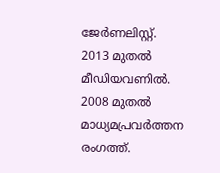ജേർണലിസ്റ്റ്. 2013 മുതൽ മീഡിയവണിൽ. 2008 മുതൽ മാധ്യമപ്രവർത്തന രംഗത്ത്.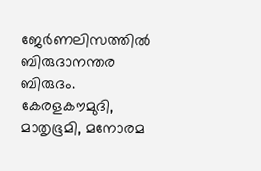ജേർണലിസത്തിൽ ബിരുദാനന്തര ബിരുദം. കേരളകൗമുദി, മാതൃഭൂമി, മനോരമ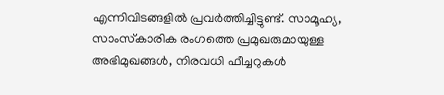എന്നിവിടങ്ങളിൽ പ്രവർത്തിച്ചിട്ടുണ്ട്. സാമൂഹ്യ, സാംസ്‌കാരിക രംഗത്തെ പ്രമുഖരുമായുള്ള അഭിമുഖങ്ങൾ, നിരവധി ഫീച്ചറുകൾ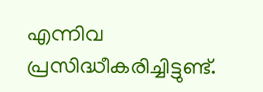എന്നിവ പ്രസിദ്ധീകരിച്ചിട്ടുണ്ട്.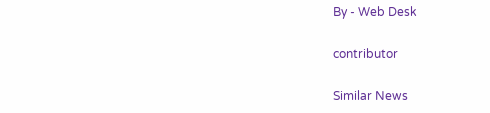By - Web Desk

contributor

Similar News